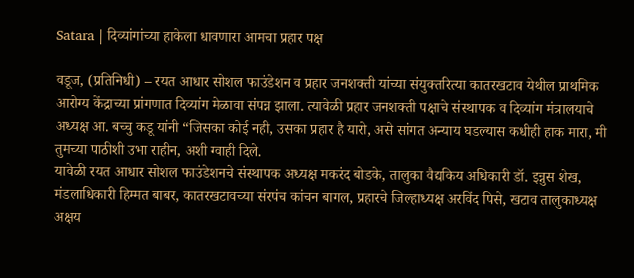Satara | दिव्यांगांच्या हाकेला धावणारा आमचा प्रहार पक्ष

वडूज, (प्रतिनिधी) – रयत आधार सोशल फाउंडेशन व प्रहार जनशक्ती यांच्या संयुक्तरित्या कातरखटाव येथील प्राथमिक आरोग्य केंद्राच्या प्रांगणात दिव्यांग मेळावा संपन्न झाला. त्यावेळी प्रहार जनशक्ती पक्षाचे संस्थापक व दिव्यांग मंत्रालयाचे अध्यक्ष आ. बच्चु कडू यांनी “जिसका कोई नही, उसका प्रहार है यारो, असे सांगत अन्याय घडल्यास कधीही हाक मारा, मी तुमच्या पाठीशी उभा राहीन, अशी ग्वाही दिले.
यावेळी रयत आधार सोशल फाउंडेशनचे संस्थापक अध्यक्ष मकरंद बोडके, तालुका वैद्यकिय अधिकारी डॉ. इन्नुस शेख, मंडलाधिकारी हिम्मत बाबर, कातरखटावच्या संरपंच कांचन बागल, प्रहारचे जिल्हाध्यक्ष अरविंद पिसे, खटाव तालुकाध्यक्ष अक्षय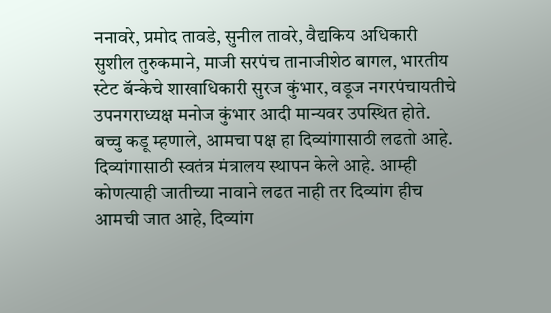ननावरे, प्रमोद तावडे, सुनील तावरे, वैद्यकिय अधिकारी सुशील तुरुकमाने, माजी सरपंच तानाजीशेठ बागल, भारतीय स्टेट बॅन्केचे शाखाधिकारी सुरज कुंभार, वडूज नगरपंचायतीचे उपनगराध्यक्ष मनोज कुंभार आदी मान्यवर उपस्थित होते.
बच्चु कडू म्हणाले, आमचा पक्ष हा दिव्यांगासाठी लढतो आहे. दिव्यांगासाठी स्वतंत्र मंत्रालय स्थापन केले आहे. आम्ही कोणत्याही जातीच्या नावाने लढत नाही तर दिव्यांग हीच आमची जात आहे, दिव्यांग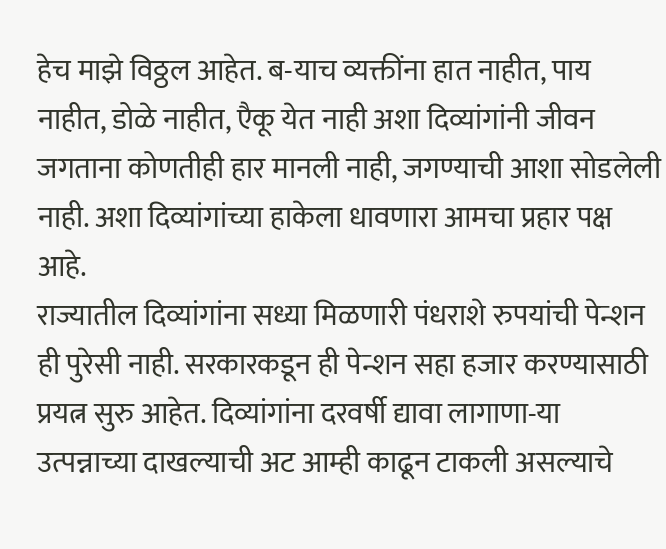हेच माझे विठ्ठल आहेत. ब-याच व्यक्तींना हात नाहीत, पाय नाहीत, डोळे नाहीत, एैकू येत नाही अशा दिव्यांगांनी जीवन जगताना कोणतीही हार मानली नाही, जगण्याची आशा सोडलेली नाही. अशा दिव्यांगांच्या हाकेला धावणारा आमचा प्रहार पक्ष आहे.
राज्यातील दिव्यांगांना सध्या मिळणारी पंधराशे रुपयांची पेन्शन ही पुरेसी नाही. सरकारकडून ही पेन्शन सहा हजार करण्यासाठी प्रयत्न सुरु आहेत. दिव्यांगांना दरवर्षी द्यावा लागाणा-या उत्पन्नाच्या दाखल्याची अट आम्ही काढून टाकली असल्याचे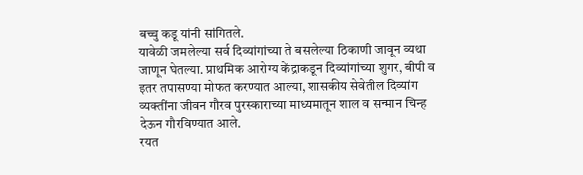बच्चु कडू यांनी सांगितले.
यावेळी जमलेल्या सर्व दिव्यांगांच्या ते बसलेल्या ठिकाणी जावून व्यथा जाणून घेतल्या. प्राथमिक आरोग्य केंद्राकडून दिव्यांगांच्या शुगर, बीपी व इतर तपासण्या मोफत करण्यात आल्या, शासकीय सेवेतील दिव्यांग व्यक्तींना जीवन गौरव पुरस्काराच्या माध्यमातून शाल व सन्मान चिन्ह देऊन गौरविण्यात आले.
रयत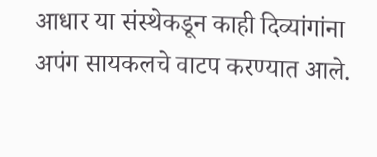आधार या संस्थेकडून काही दिव्यांगांना अपंग सायकलचे वाटप करण्यात आले.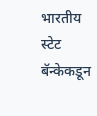भारतीय स्टेट बॅन्केकडून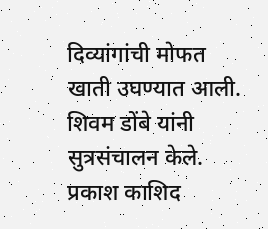दिव्यांगांची मोफत खाती उघण्यात आली. शिवम डोंबे यांनी सुत्रसंचालन केले. प्रकाश काशिद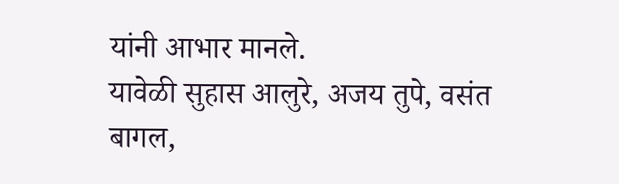यांनी आभार मानले.
यावेळी सुहास आलुरे, अजय तुपे, वसंत बागल,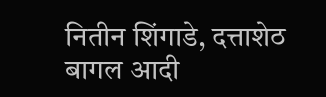नितीन शिंगाडे, दत्ताशेठ बागल आदी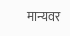मान्यवर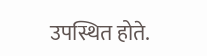उपस्थित होते.